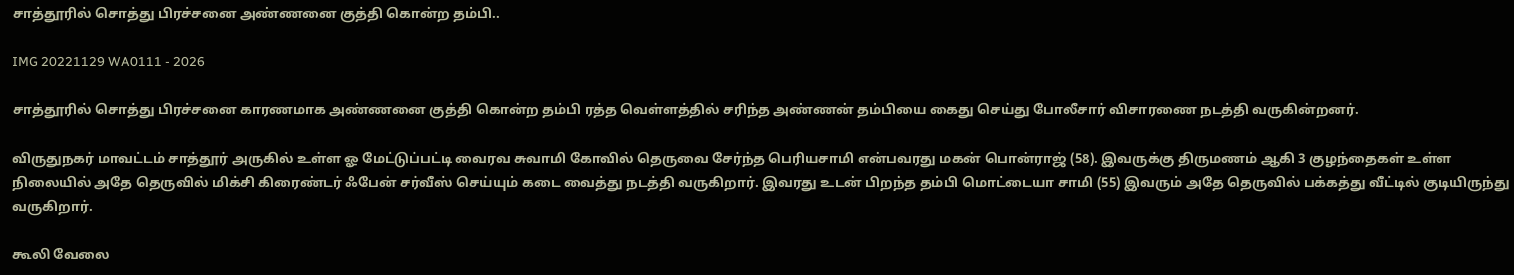சாத்தூரில் சொத்து பிரச்சனை அண்ணனை குத்தி கொன்ற தம்பி..

IMG 20221129 WA0111 - 2026

சாத்தூரில் சொத்து பிரச்சனை காரணமாக அண்ணனை குத்தி கொன்ற தம்பி ரத்த வெள்ளத்தில் சரிந்த அண்ணன் தம்பியை கைது செய்து போலீசார் விசாரணை நடத்தி வருகின்றனர்.

விருதுநகர் மாவட்டம் சாத்தூர் அருகில் உள்ள ஓ மேட்டுப்பட்டி வைரவ சுவாமி கோவில் தெருவை சேர்ந்த பெரியசாமி என்பவரது மகன் பொன்ராஜ் (58). இவருக்கு திருமணம் ஆகி 3 குழந்தைகள் உள்ள நிலையில் அதே தெருவில் மிக்சி கிரைண்டர் ஃபேன் சர்வீஸ் செய்யும் கடை வைத்து நடத்தி வருகிறார். இவரது உடன் பிறந்த தம்பி மொட்டையா சாமி (55) இவரும் அதே தெருவில் பக்கத்து வீட்டில் குடியிருந்து வருகிறார்.

கூலி வேலை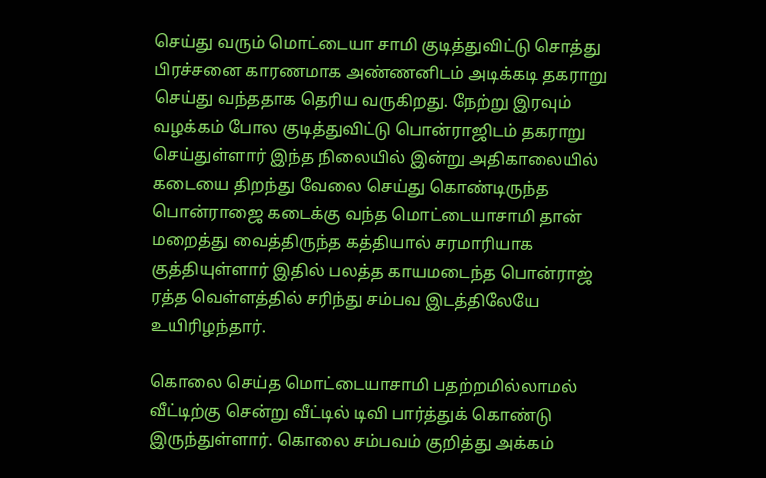செய்து வரும் மொட்டையா சாமி குடித்துவிட்டு சொத்து பிரச்சனை காரணமாக அண்ணனிடம் அடிக்கடி தகராறு செய்து வந்ததாக தெரிய வருகிறது. நேற்று இரவும் வழக்கம் போல குடித்துவிட்டு பொன்ராஜிடம் தகராறு செய்துள்ளார் இந்த நிலையில் இன்று அதிகாலையில் கடையை திறந்து வேலை செய்து கொண்டிருந்த பொன்ராஜை கடைக்கு வந்த மொட்டையாசாமி தான் மறைத்து வைத்திருந்த கத்தியால் சரமாரியாக குத்தியுள்ளார் இதில் பலத்த காயமடைந்த பொன்ராஜ் ரத்த வெள்ளத்தில் சரிந்து சம்பவ இடத்திலேயே உயிரிழந்தார்.

கொலை செய்த மொட்டையாசாமி பதற்றமில்லாமல் வீட்டிற்கு சென்று வீட்டில் டிவி பார்த்துக் கொண்டு இருந்துள்ளார். கொலை சம்பவம் குறித்து அக்கம்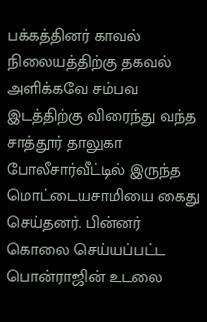பக்கத்தினர் காவல் நிலையத்திற்கு தகவல் அளிக்கவே சம்பவ இடத்திற்கு விரைந்து வந்த சாத்தூர் தாலுகா போலீசார்வீட்டில் இருந்த மொட்டையசாமியை கைது செய்தனர். பின்னர் கொலை செய்யப்பட்ட பொன்ராஜின் உடலை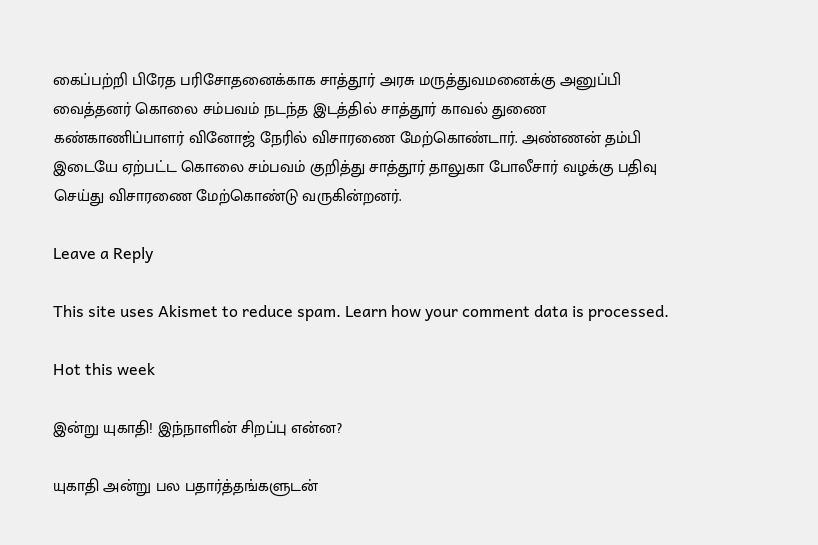கைப்பற்றி பிரேத பரிசோதனைக்காக சாத்தூர் அரசு மருத்துவமனைக்கு அனுப்பி வைத்தனர் கொலை சம்பவம் நடந்த இடத்தில் சாத்தூர் காவல் துணை கண்காணிப்பாளர் வினோஜ் நேரில் விசாரணை மேற்கொண்டார். அண்ணன் தம்பி இடையே ஏற்பட்ட கொலை சம்பவம் குறித்து சாத்தூர் தாலுகா போலீசார் வழக்கு பதிவு செய்து விசாரணை மேற்கொண்டு வருகின்றனர்.

Leave a Reply

This site uses Akismet to reduce spam. Learn how your comment data is processed.

Hot this week

இன்று யுகாதி! இந்நாளின் சிறப்பு என்ன?

யுகாதி அன்று பல பதார்த்தங்களுடன்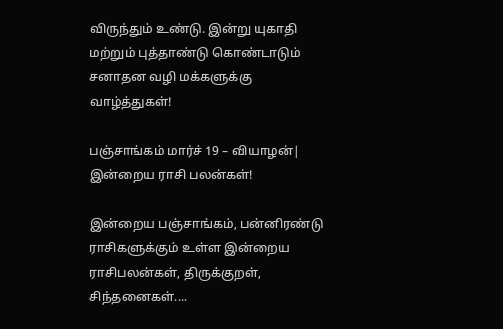விருந்தும் உண்டு. இன்று யுகாதி மற்றும் புத்தாண்டு கொண்டாடும் சனாதன வழி மக்களுக்கு வாழ்த்துகள்!

பஞ்சாங்கம் மார்ச் 19 – வியாழன்| இன்றைய ராசி பலன்கள்!

இன்றைய பஞ்சாங்கம், பன்னிரண்டு ராசிகளுக்கும் உள்ள இன்றைய ராசிபலன்கள், திருக்குறள், சிந்தனைகள்....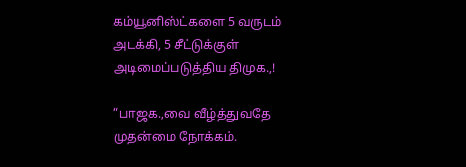கம்யூனிஸ்ட்களை 5 வருடம் அடக்கி, 5 சீட்டுக்குள் அடிமைப்படுத்திய திமுக.,!

“பாஜக.,வை வீழ்த்துவதே முதன்மை நோக்கம்.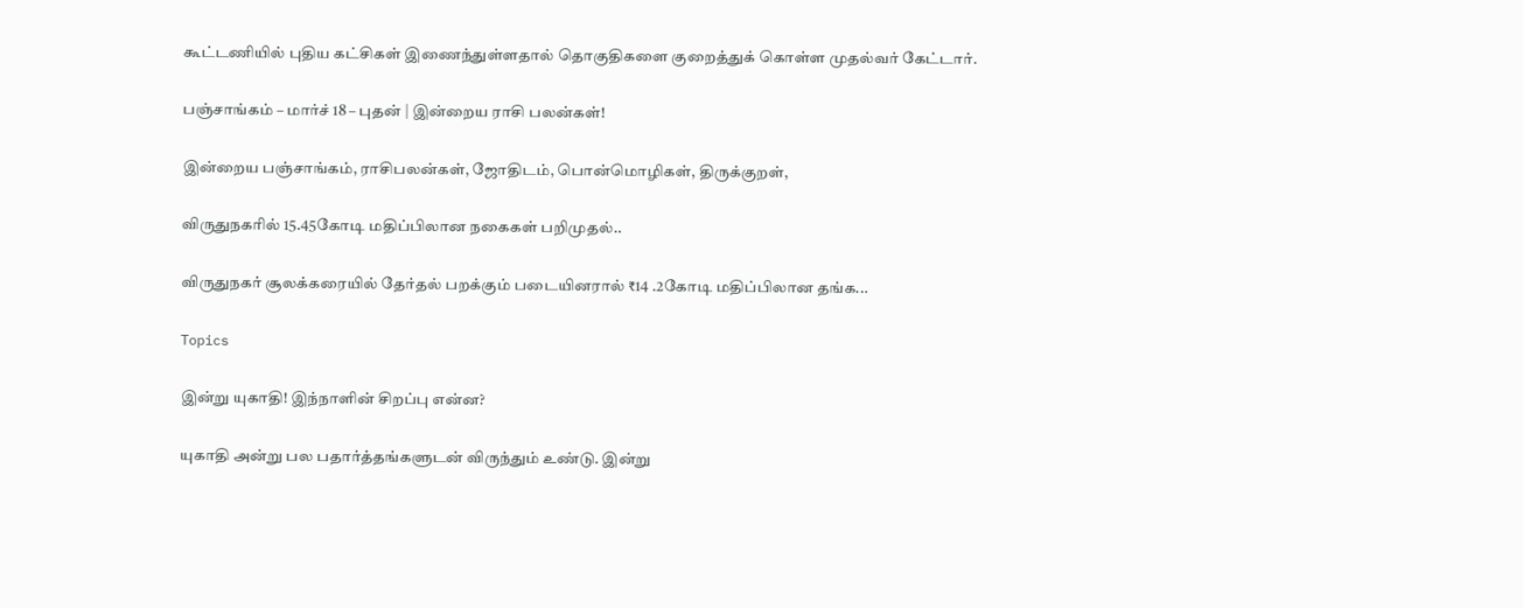கூட்டணியில் புதிய கட்சிகள் இணைந்துள்ளதால் தொகுதிகளை குறைத்துக் கொள்ள முதல்வர் கேட்டார்.

பஞ்சாங்கம் – மார்ச் 18 – புதன் | இன்றைய ராசி பலன்கள்!

இன்றைய பஞ்சாங்கம், ராசிபலன்கள், ஜோதிடம், பொன்மொழிகள், திருக்குறள்,

விருதுநகரில் 15.45கோடி மதிப்பிலான நகைகள் பறிமுதல்..

விருதுநகர் சூலக்கரையில் தேர்தல் பறக்கும் படையினரால் ₹14 .2கோடி மதிப்பிலான தங்க...

Topics

இன்று யுகாதி! இந்நாளின் சிறப்பு என்ன?

யுகாதி அன்று பல பதார்த்தங்களுடன் விருந்தும் உண்டு. இன்று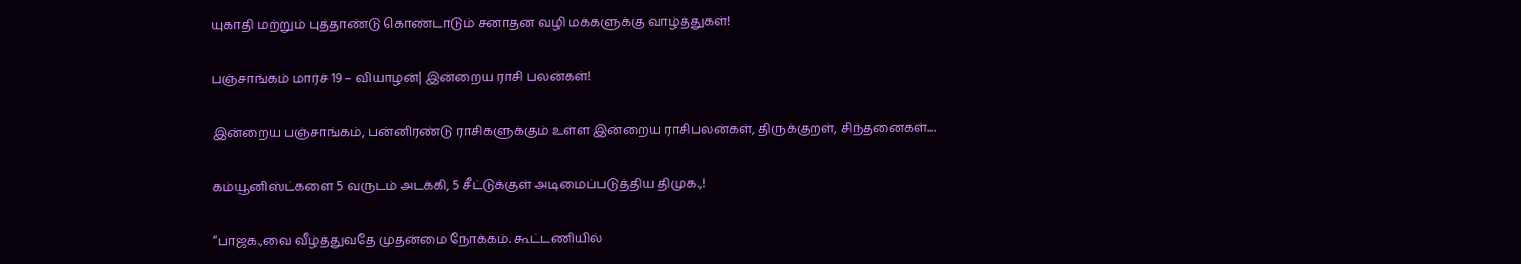யுகாதி மற்றும் புத்தாண்டு கொண்டாடும் சனாதன வழி மக்களுக்கு வாழ்த்துகள்!

பஞ்சாங்கம் மார்ச் 19 – வியாழன்| இன்றைய ராசி பலன்கள்!

இன்றைய பஞ்சாங்கம், பன்னிரண்டு ராசிகளுக்கும் உள்ள இன்றைய ராசிபலன்கள், திருக்குறள், சிந்தனைகள்....

கம்யூனிஸ்ட்களை 5 வருடம் அடக்கி, 5 சீட்டுக்குள் அடிமைப்படுத்திய திமுக.,!

“பாஜக.,வை வீழ்த்துவதே முதன்மை நோக்கம். கூட்டணியில்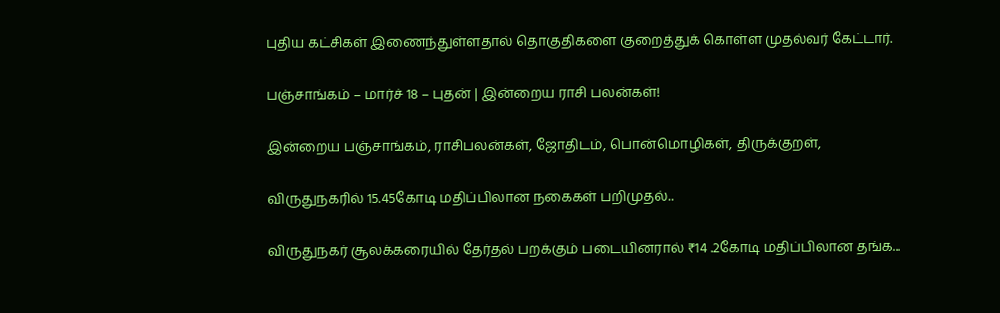புதிய கட்சிகள் இணைந்துள்ளதால் தொகுதிகளை குறைத்துக் கொள்ள முதல்வர் கேட்டார்.

பஞ்சாங்கம் – மார்ச் 18 – புதன் | இன்றைய ராசி பலன்கள்!

இன்றைய பஞ்சாங்கம், ராசிபலன்கள், ஜோதிடம், பொன்மொழிகள், திருக்குறள்,

விருதுநகரில் 15.45கோடி மதிப்பிலான நகைகள் பறிமுதல்..

விருதுநகர் சூலக்கரையில் தேர்தல் பறக்கும் படையினரால் ₹14 .2கோடி மதிப்பிலான தங்க...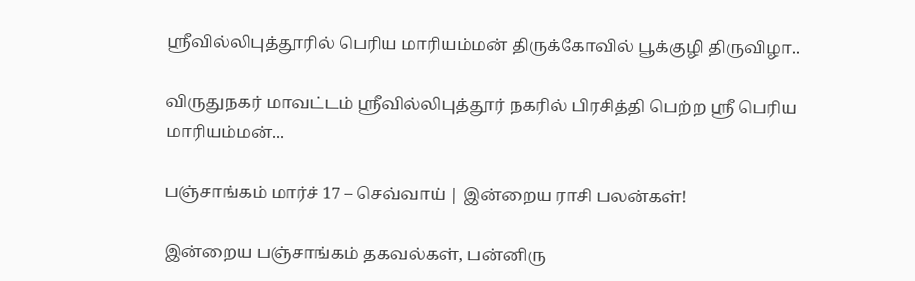ஸ்ரீவில்லிபுத்தூரில் பெரிய மாரியம்மன் திருக்கோவில் பூக்குழி திருவிழா..

விருதுநகர் மாவட்டம் ஸ்ரீவில்லிபுத்தூர் நகரில் பிரசித்தி பெற்ற ஸ்ரீ பெரிய மாரியம்மன்...

பஞ்சாங்கம் மார்ச் 17 – செவ்வாய் | இன்றைய ராசி பலன்கள்!

இன்றைய பஞ்சாங்கம் தகவல்கள், பன்னிரு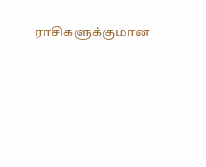ராசிகளுக்குமான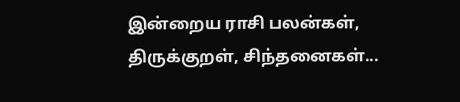இன்றைய ராசி பலன்கள், திருக்குறள், சிந்தனைகள்...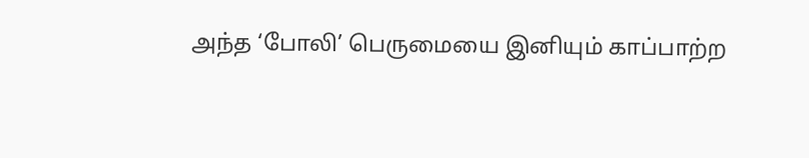அந்த ‘போலி’ பெருமையை இனியும் காப்பாற்ற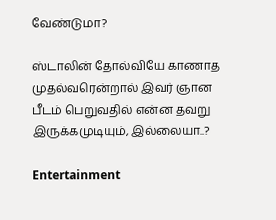வேண்டுமா?

ஸ்டாலின் தோல்வியே காணாத முதல்வரென்றால் இவர் ஞான பீடம் பெறுவதில் என்ன தவறு இருக்கமுடியும், இல்லையா..?

Entertainment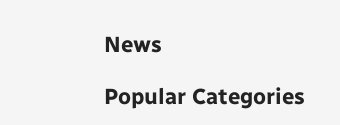News

Popular Categories